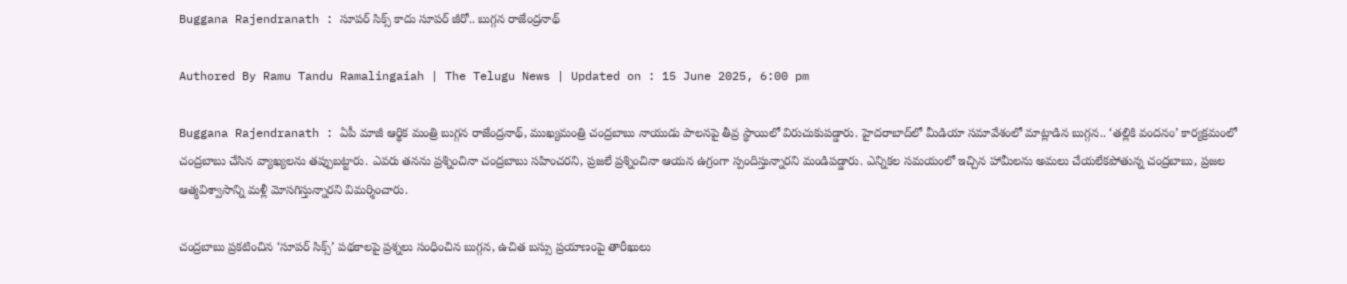Buggana Rajendranath : సూపర్ సిక్స్ కాదు సూపర్ జీరో.. బుగ్గన రాజేంద్రనాథ్

Authored By Ramu Tandu Ramalingaiah | The Telugu News | Updated on : 15 June 2025, 6:00 pm

Buggana Rajendranath : ఏపీ మాజీ ఆర్థిక మంత్రి బుగ్గన రాజేంద్రనాథ్, ముఖ్యమంత్రి చంద్రబాబు నాయుడు పాలనపై తీవ్ర స్థాయిలో విరుచుకుపడ్డారు. హైదరాబాద్‌లో మీడియా సమావేశంలో మాట్లాడిన బుగ్గన.. ‘తల్లికి వందనం’ కార్యక్రమంలో చంద్రబాబు చేసిన వ్యాఖ్యలను తప్పుబట్టారు. ఎవరు తనను ప్రశ్నించినా చంద్రబాబు సహించరని, ప్రజలే ప్రశ్నించినా ఆయన ఉగ్రంగా స్పందిస్తున్నారని మండిపడ్డారు. ఎన్నికల సమయంలో ఇచ్చిన హామీలను అమలు చేయలేకపోతున్న చంద్రబాబు, ప్రజల ఆత్మవిశ్వాసాన్ని మళ్లీ మోసగిస్తున్నారని విమర్శించారు.

చంద్రబాబు ప్రకటించిన ‘సూపర్ సిక్స్’ పథకాలపై ప్రశ్నలు సంధించిన బుగ్గన, ఉచిత బస్సు ప్రయాణంపై తారీఖులు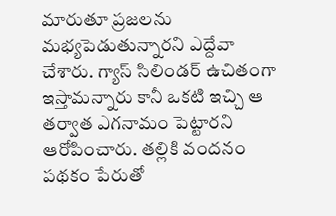మారుతూ ప్రజలను మభ్యపెడుతున్నారని ఎద్దేవా చేశారు. గ్యాస్ సిలిండర్ ఉచితంగా ఇస్తామన్నారు కానీ ఒకటి ఇచ్చి ఆ తర్వాత ఎగనామం పెట్టారని ఆరోపించారు. తల్లికి వందనం పథకం పేరుతో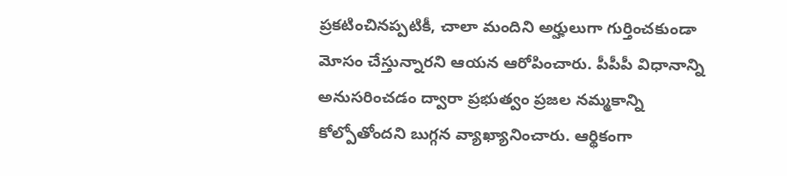ప్రకటించినప్పటికీ, చాలా మందిని అర్హులుగా గుర్తించకుండా మోసం చేస్తున్నారని ఆయన ఆరోపించారు. పీపీపీ విధానాన్ని అనుసరించడం ద్వారా ప్రభుత్వం ప్రజల నమ్మకాన్ని కోల్పోతోందని బుగ్గన వ్యాఖ్యానించారు. ఆర్థికంగా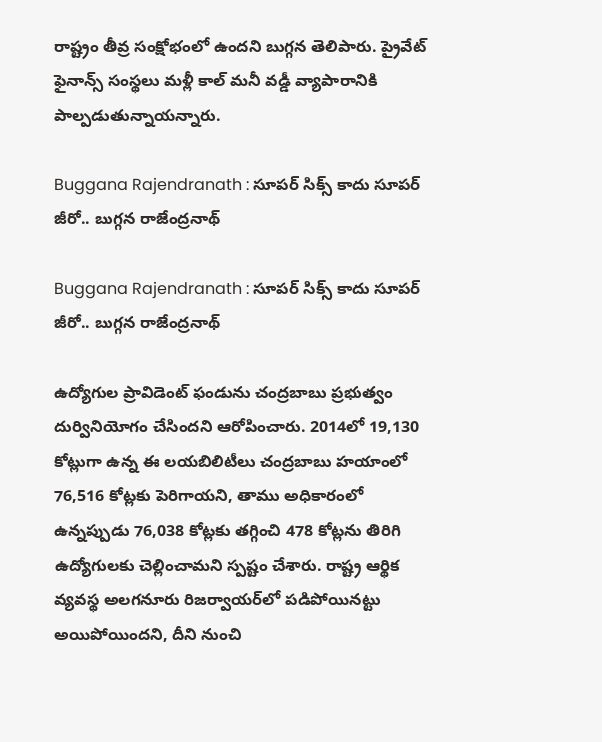రాష్ట్రం తీవ్ర సంక్షోభంలో ఉందని బుగ్గన తెలిపారు. ప్రైవేట్ ఫైనాన్స్ సంస్థలు మళ్లీ కాల్ మనీ వడ్డీ వ్యాపారానికి పాల్పడుతున్నాయన్నారు.

Buggana Rajendranath : సూపర్ సిక్స్ కాదు సూపర్ జీరో.. బుగ్గన రాజేంద్రనాథ్

Buggana Rajendranath : సూపర్ సిక్స్ కాదు సూపర్ జీరో.. బుగ్గన రాజేంద్రనాథ్

ఉద్యోగుల ప్రావిడెంట్ ఫండును చంద్రబాబు ప్రభుత్వం దుర్వినియోగం చేసిందని ఆరోపించారు. 2014లో 19,130 కోట్లుగా ఉన్న ఈ లయబిలిటీలు చంద్రబాబు హయాంలో 76,516 కోట్లకు పెరిగాయని, తాము అధికారంలో ఉన్నప్పుడు 76,038 కోట్లకు తగ్గించి 478 కోట్లను తిరిగి ఉద్యోగులకు చెల్లించామని స్పష్టం చేశారు. రాష్ట్ర ఆర్థిక వ్యవస్థ అలగనూరు రిజర్వాయర్‌లో పడిపోయినట్టు అయిపోయిందని, దీని నుంచి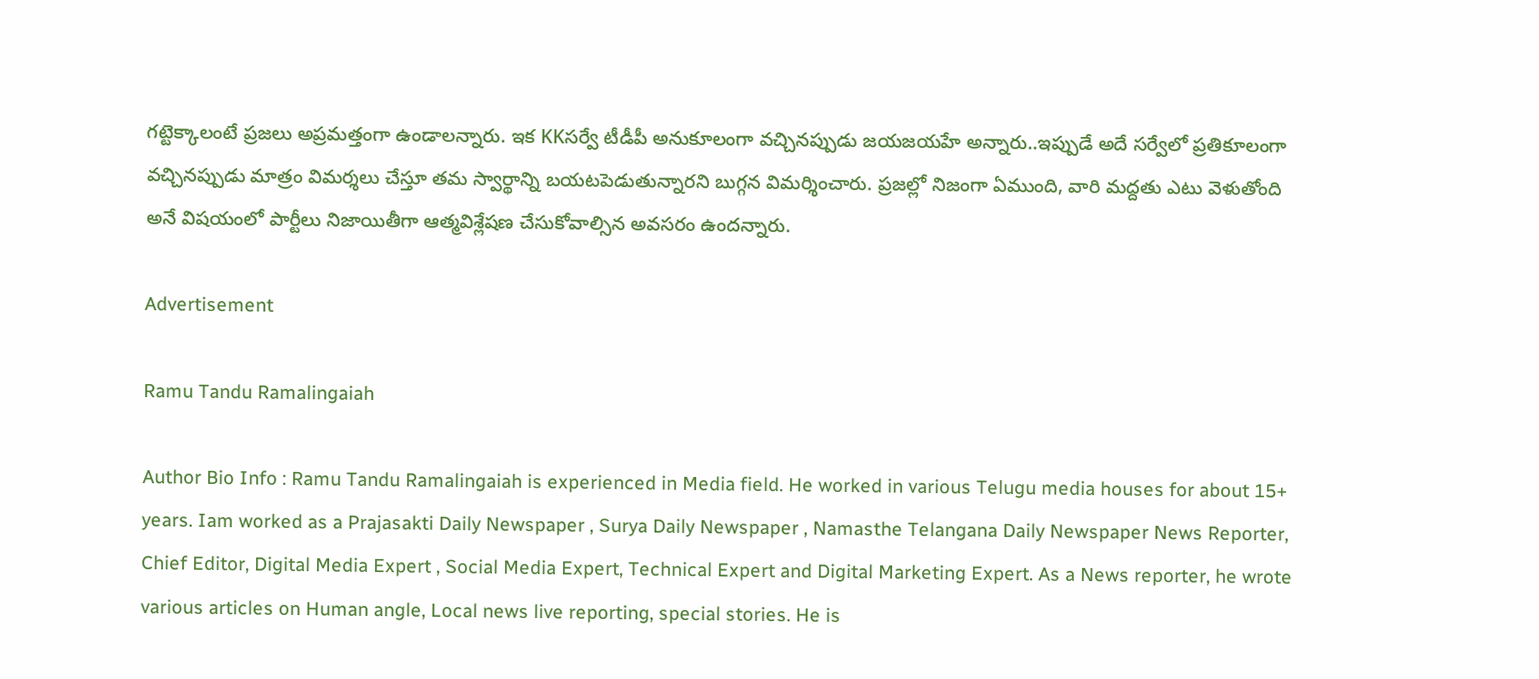గట్టెక్కాలంటే ప్రజలు అప్రమత్తంగా ఉండాలన్నారు. ఇక KKసర్వే టీడీపీ అనుకూలంగా వచ్చినప్పుడు జయజయహే అన్నారు..ఇప్పుడే అదే సర్వేలో ప్రతికూలంగా వచ్చినప్పుడు మాత్రం విమర్శలు చేస్తూ తమ స్వార్థాన్ని బయటపెడుతున్నారని బుగ్గన విమర్శించారు. ప్రజల్లో నిజంగా ఏముంది, వారి మద్దతు ఎటు వెళుతోంది అనే విషయంలో పార్టీలు నిజాయితీగా ఆత్మవిశ్లేషణ చేసుకోవాల్సిన అవసరం ఉందన్నారు.

Advertisement

Ramu Tandu Ramalingaiah

Author Bio Info : Ramu Tandu Ramalingaiah is experienced in Media field. He worked in various Telugu media houses for about 15+ years. Iam worked as a Prajasakti Daily Newspaper , Surya Daily Newspaper , Namasthe Telangana Daily Newspaper News Reporter, Chief Editor, Digital Media Expert , Social Media Expert, Technical Expert and Digital Marketing Expert. As a News reporter, he wrote various articles on Human angle, Local news live reporting, special stories. He is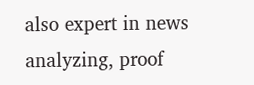also expert in news analyzing, proof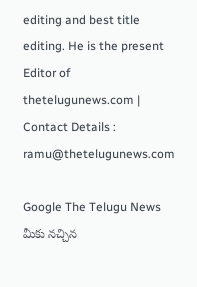editing and best title editing. He is the present Editor of thetelugunews.com | Contact Details : ramu@thetelugunews.com

Google The Telugu News మీకు నచ్చిన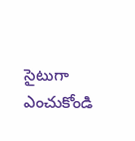సైటుగా ఎంచుకోండి